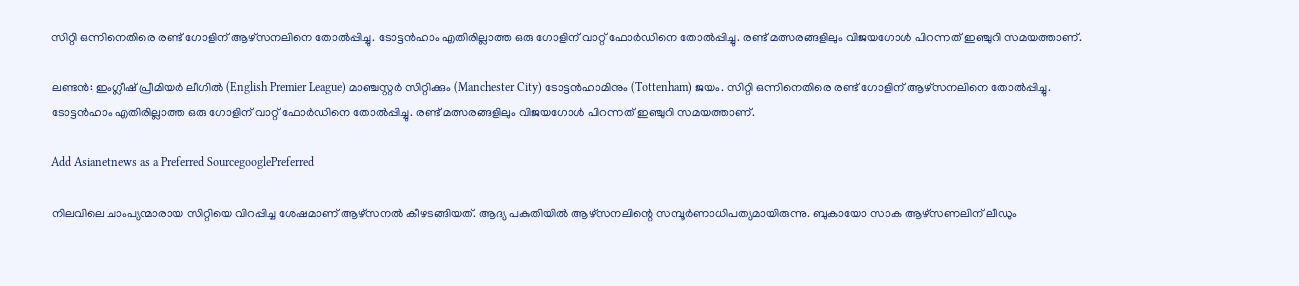സിറ്റി ഒന്നിനെതിരെ രണ്ട് ഗോളിന് ആഴ്‌സനലിനെ തോല്‍പ്പിച്ചു. ടോട്ടന്‍ഹാം എതിരില്ലാത്ത ഒരു ഗോളിന് വാറ്റ് ഫോര്‍ഡിനെ തോല്‍പ്പിച്ചു. രണ്ട് മത്സരങ്ങളിലും വിജയഗോള്‍ പിറന്നത് ഇഞ്ചുറി സമയത്താണ്.

ലണ്ടന്‍: ഇംഗ്ലീഷ് പ്രീമിയര്‍ ലീഗില്‍ (English Premier League) മാഞ്ചസ്റ്റര്‍ സിറ്റിക്കും (Manchester City) ടോട്ടന്‍ഹാമിനും (Tottenham) ജയം. സിറ്റി ഒന്നിനെതിരെ രണ്ട് ഗോളിന് ആഴ്‌സനലിനെ തോല്‍പ്പിച്ചു. ടോട്ടന്‍ഹാം എതിരില്ലാത്ത ഒരു ഗോളിന് വാറ്റ് ഫോര്‍ഡിനെ തോല്‍പ്പിച്ചു. രണ്ട് മത്സരങ്ങളിലും വിജയഗോള്‍ പിറന്നത് ഇഞ്ചുറി സമയത്താണ്.

Add Asianetnews as a Preferred SourcegooglePreferred

നിലവിലെ ചാംപ്യന്മാരായ സിറ്റിയെ വിറപ്പിച്ച ശേഷമാണ് ആഴ്‌സനല്‍ കീഴടങ്ങിയത്. ആദ്യ പകുതിയില്‍ ആഴ്‌സനലിന്റെ സമ്പൂര്‍ണാധിപത്യമായിരുന്നു. ബുകായോ സാക ആഴ്‌സണലിന് ലീഡും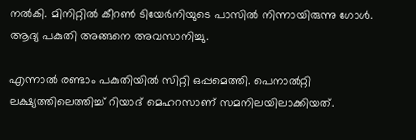നല്‍കി. മിനിറ്റില്‍ കീറണ്‍ ടിയേര്‍നിയുടെ പാസില്‍ നിന്നായിരുന്നു ഗോള്‍. ആദ്യ പകുതി അങ്ങനെ അവസാനിച്ചു.

എന്നാല്‍ രണ്ടാം പകുതിയില്‍ സിറ്റി ഒപ്പമെത്തി. പെനാല്‍റ്റി ലക്ഷ്യത്തിലെത്തിച്ച് റിയാദ് മെഹറസാണ് സമനിലയിലാക്കിയത്.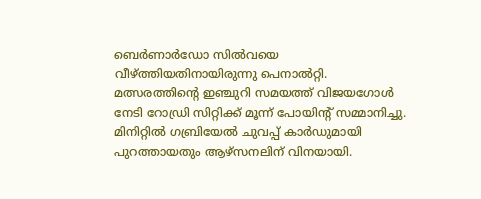ബെര്‍ണാര്‍ഡോ സില്‍വയെ വീഴ്ത്തിയതിനായിരുന്നു പെനാല്‍റ്റി. മത്സരത്തിന്റെ ഇഞ്ചുറി സമയത്ത് വിജയഗോള്‍ നേടി റോഡ്രി സിറ്റിക്ക് മൂന്ന് പോയിന്റ് സമ്മാനിച്ചു. മിനിറ്റില്‍ ഗബ്രിയേല്‍ ചുവപ്പ് കാര്‍ഡുമായി പുറത്തായതും ആഴ്‌സനലിന് വിനയായി.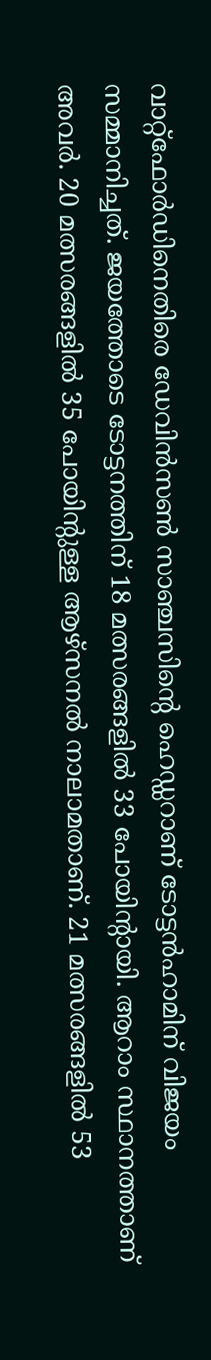വാറ്റ്‌ഫോര്‍ഡിനെതിരെ ഡേവിന്‍സണ്‍ സാഞ്ചസിന്റെ ഹെഡ്ഡറാണ് ടോട്ടന്‍ഹാമിന് വിജയം സമ്മാനിച്ചത്. ജയത്തോടെ ടോട്ടനത്തിന് 18 മത്സരങ്ങളില്‍ 33 പോയിന്റായി. ആറാം സ്ഥാനത്താണ് അവര്‍. 20 മത്സരങ്ങളില്‍ 35 പോയിന്റുള്ള ആഴ്‌സനല്‍ നാലാമതാണ്. 21 മത്സരങ്ങളില്‍ 53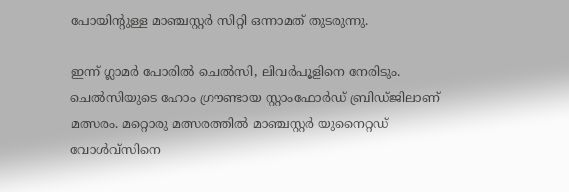പോയിന്റുള്ള മാഞ്ചസ്റ്റര്‍ സിറ്റി ഒന്നാമത് തുടരുന്നു.

ഇന്ന് ഗ്ലാമര്‍ പോരില്‍ ചെല്‍സി, ലിവര്‍പൂളിനെ നേരിടും. ചെല്‍സിയുടെ ഹോം ഗ്രൗണ്ടായ സ്റ്റാംഫോര്‍ഡ് ബ്രിഡ്ജിലാണ് മത്സരം. മറ്റൊരു മത്സരത്തില്‍ മാഞ്ചസ്റ്റര്‍ യുനൈറ്റഡ് വോള്‍വ്‌സിനെ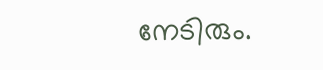നേടിരും.